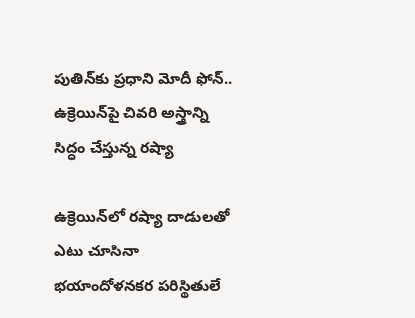పుతిన్‌కు ప్రధాని మోదీ ఫోన్.. ఉక్రెయిన్‌పై చివరి అస్త్రాన్ని సిద్ధం చేస్తున్న రష్యా

ఉక్రెయిన్‌లో రష్యా దాడులతో ఎటు చూసినా భయాందోళనకర పరిస్థితులే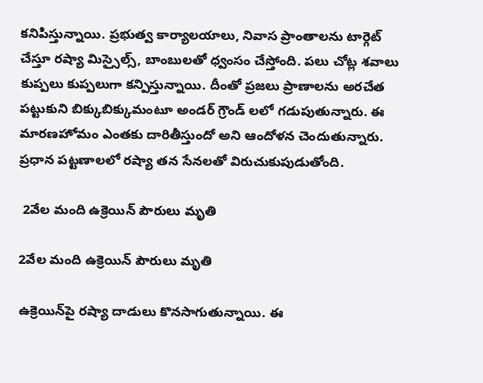కనిపిస్తున్నాయి. ప్రభుత్వ కార్యాలయాలు, నివాస ప్రాంతాలను టార్గెట్ చేస్తూ రష్యా మిస్సైల్స్, బాంబులతో ధ్వంసం చేస్తోంది. పలు చోట్ల శవాలు కుప్పలు కుప్పలుగా కన్పిస్తున్నాయి. దీంతో ప్రజలు ప్రాణాలను అరచేత పట్టుకుని బిక్కుబిక్కుమంటూ అండర్ గ్రౌండ్ లలో గడుపుతున్నారు. ఈ మారణహోమం ఎంతకు దారితీస్తుందో అని ఆందోళన చెందుతున్నారు. ప్రధాన పట్టణాలలో రష్యా తన సేనలతో విరుచుకుపుడుతోంది.

 2వేల మంది ఉక్రెయిన్ పౌరులు మృతి

2వేల మంది ఉక్రెయిన్ పౌరులు మృతి

ఉక్రెయిన్‌పై రష్యా దాడులు కొనసాగుతున్నాయి. ఈ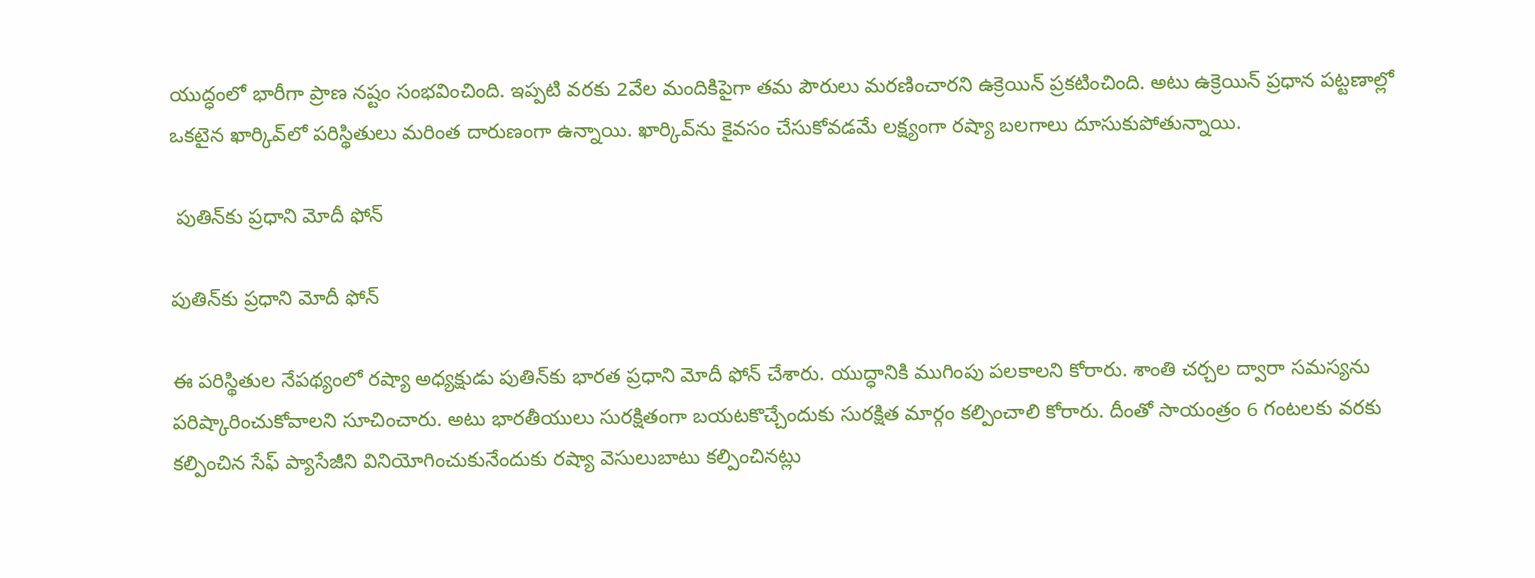యుద్ధంలో భారీగా ప్రాణ నష్టం సంభవించింది. ఇప్పటి వరకు 2వేల మందికిపైగా తమ పౌరులు మరణించారని ఉక్రెయిన్ ప్రకటించింది. అటు ఉక్రెయిన్ ప్రధాన పట్టణాల్లో ఒకటైన ఖార్కివ్‌లో పరిస్థితులు మరింత దారుణంగా ఉన్నాయి. ఖార్కివ్‌ను కైవసం చేసుకోవడమే లక్ష్యంగా రష్యా బలగాలు దూసుకుపోతున్నాయి.

 పుతిన్‌కు ప్ర‌ధాని మోదీ ఫోన్

పుతిన్‌కు ప్ర‌ధాని మోదీ ఫోన్

ఈ పరిస్థితుల నేపథ్యంలో రష్యా అధ్యక్షుడు పుతిన్‌కు భారత ప్రధాని మోదీ ఫోన్ చేశారు. యుద్ధానికి ముగింపు పలకాలని కోరారు. శాంతి చర్చల ద్వారా సమస్యను పరిష్కారించుకోవాల‌ని సూచించారు. అటు భారతీయులు సురక్షితంగా బయటకొచ్చేందుకు సురక్షిత మార్గం కల్పించాలి కోరారు. దీంతో సాయంత్రం 6 గంటలకు వరకు కల్పించిన సేఫ్ ప్యాసేజీని వినియోగించుకునేందుకు రష్యా వెసులుబాటు కల్పించినట్లు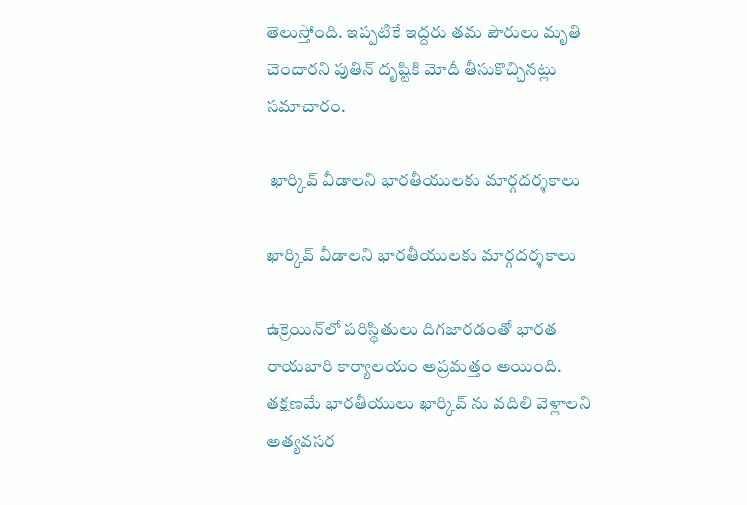తెలుస్తోంది. ఇప్ప‌టికే ఇద్ద‌రు త‌మ పౌరులు మృతి చెందార‌ని పుతిన్ దృష్టికి మోదీ తీసుకొచ్చిన‌ట్లు స‌మాచారం.

 ఖార్కివ్ వీడాల‌ని భార‌తీయుల‌కు మార్గ‌ద‌ర్శ‌కాలు

ఖార్కివ్ వీడాల‌ని భార‌తీయుల‌కు మార్గ‌ద‌ర్శ‌కాలు

ఉక్రెయిన్‌లో ప‌రిస్థితులు దిగ‌జార‌డంతో భారత రాయబారి కార్యాలయం అప్రమత్తం అయింది. తక్షణమే భారతీయులు ఖార్కివ్ ను వదిలి వెళ్లాలని అత్యవసర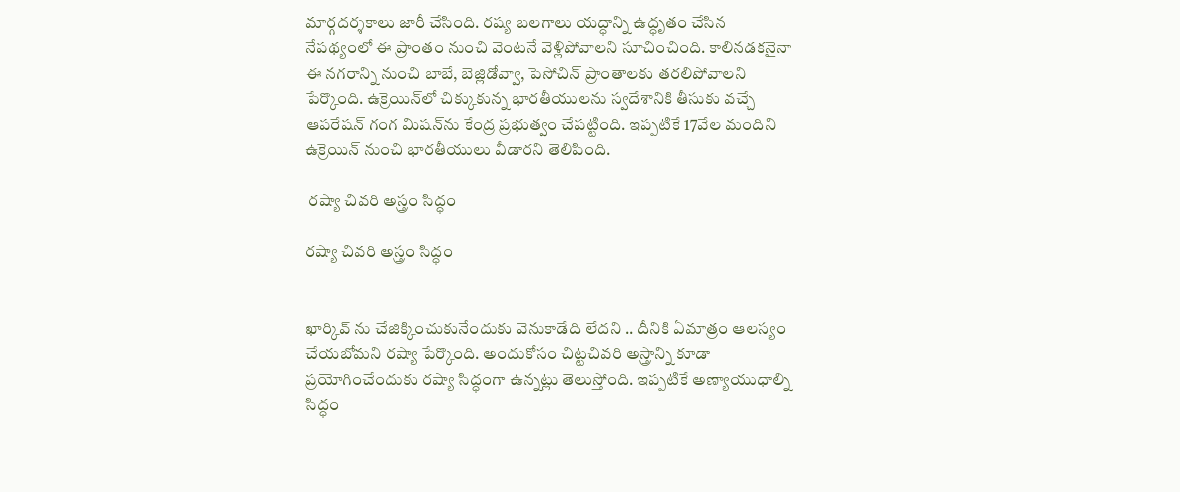మార్గదర్శకాలు జారీ చేసింది. రష్య బలగాలు యద్ధాన్ని ఉద్ధృతం చేసిన నేపథ్యంలో ఈ ప్రాంతం నుంచి వెంటనే వెళ్లిపోవాలని సూచించింది. కాలినడకనైనా ఈ నగరాన్ని నుంచి బాబే, బెజ్లిడోవ్వా, పెసోచిన్ ప్రాంతాలకు తరలిపోవాలని పేర్కొంది. ఉక్రెయిన్‌లో చిక్కుకున్న భారతీయులను స్వదేశానికి తీసుకు వచ్చే ఆపరేషన్ గంగ మిషన్‌ను కేంద్ర ప్రభుత్వం చేపట్టింది. ఇప్పటికే 17వేల మందిని ఉక్రెయిన్ నుంచి భారతీయులు వీడారని తెలిపింది.

 ర‌ష్యా చివ‌రి అస్త్రం సిద్ధం

ర‌ష్యా చివ‌రి అస్త్రం సిద్ధం


ఖార్కివ్ ను చేజిక్కించుకునేందుకు వెనుకాడేది లేదని .. దీనికి ఏమాత్రం ఆలస్యం చేయబోమని రష్యా పేర్కొంది. అందుకోసం చిట్టచివరి అస్త్రాన్ని కూడా ప్రయోగించేందుకు రష్యా సిద్ధంగా ఉన్నట్లు తెలుస్తోంది. ఇప్పటికే అణ్యాయుధాల్ని సిద్ధం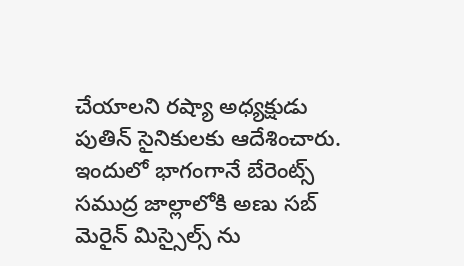చేయాలని రష్యా అధ్యక్షుడు పుతిన్ సైనికులకు ఆదేశించారు. ఇందులో భాగంగానే బేరెంట్స్ సముద్ర జాల్లాలోకి అణు సబ్ మెరైన్ మిస్సైల్స్ ను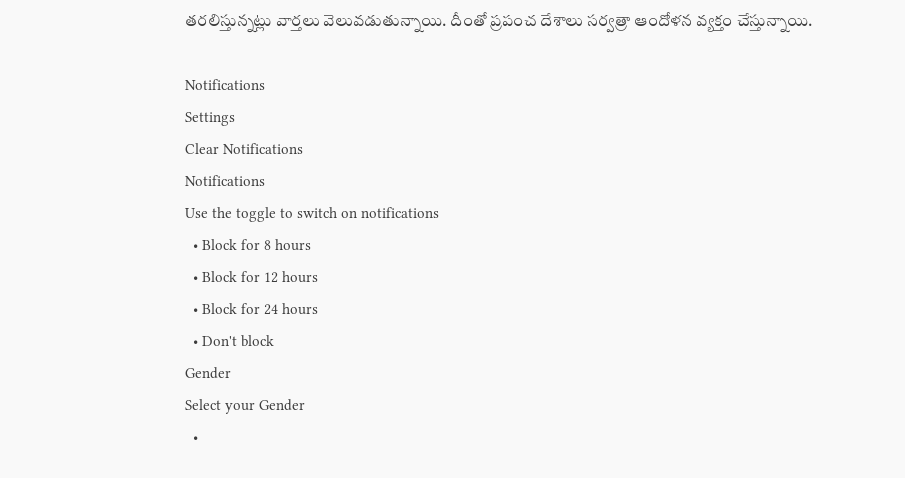తరలిస్తున్నట్లు వార్తలు వెలువడుతున్నాయి. దీంతో ప్రపంచ దేశాలు సర్వత్రా ఆందోళన వ్యక్తం చేస్తున్నాయి.

Notifications
Settings
Clear Notifications
Notifications
Use the toggle to switch on notifications
  • Block for 8 hours
  • Block for 12 hours
  • Block for 24 hours
  • Don't block
Gender
Select your Gender
  •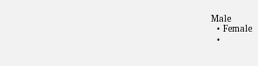Male
  • Female
  •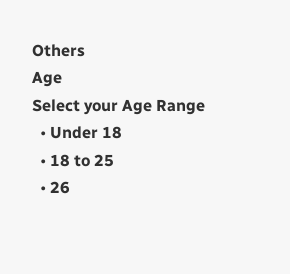Others
Age
Select your Age Range
  • Under 18
  • 18 to 25
  • 26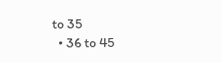to 35
  • 36 to 45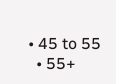• 45 to 55
  • 55+